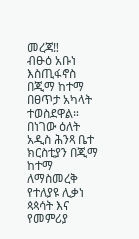መረጃ‼
ብፁዕ አቡነ እስጢፋኖስ በጂማ ከተማ በፀጥታ አካላት ተወስደዋል።
በነገው ዕለት አዲስ ሕንጻ ቤተ ክርስቲያን በጂማ ከተማ ለማስመረቅ የተለያዩ ሊቃነ ጳጳሳት እና የመምሪያ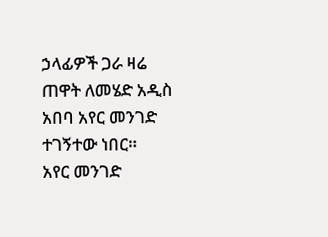ኃላፊዎች ጋራ ዛሬ ጠዋት ለመሄድ አዲስ አበባ አየር መንገድ ተገኝተው ነበር።
አየር መንገድ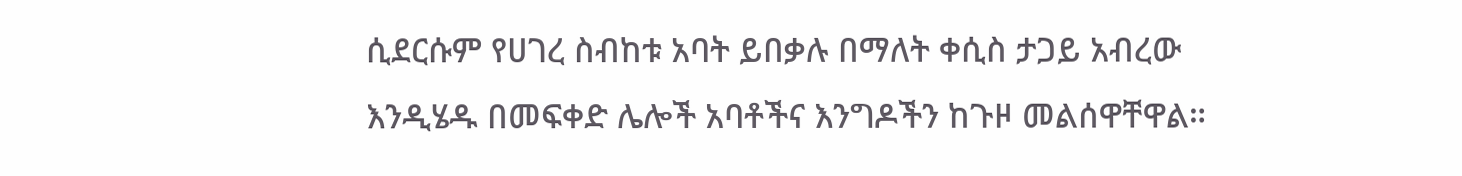ሲደርሱም የሀገረ ስብከቱ አባት ይበቃሉ በማለት ቀሲስ ታጋይ አብረው እንዲሄዱ በመፍቀድ ሌሎች አባቶችና እንግዶችን ከጉዞ መልሰዋቸዋል።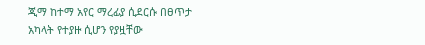ጂማ ከተማ አየር ማረፊያ ሲደርሱ በፀጥታ አካላት የተያዙ ሲሆን የያዟቸው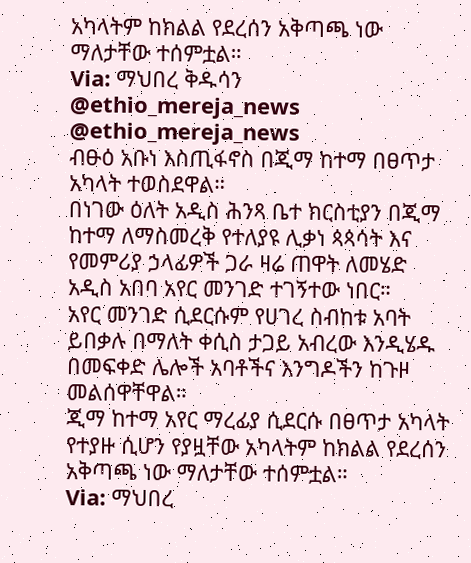አካላትም ከክልል የደረሰን አቅጣጫ ነው ማለታቸው ተሰምቷል።
Via: ማህበረ ቅዱሳን
@ethio_mereja_news
@ethio_mereja_news
ብፁዕ አቡነ እስጢፋኖስ በጂማ ከተማ በፀጥታ አካላት ተወስደዋል።
በነገው ዕለት አዲስ ሕንጻ ቤተ ክርስቲያን በጂማ ከተማ ለማስመረቅ የተለያዩ ሊቃነ ጳጳሳት እና የመምሪያ ኃላፊዎች ጋራ ዛሬ ጠዋት ለመሄድ አዲስ አበባ አየር መንገድ ተገኝተው ነበር።
አየር መንገድ ሲደርሱም የሀገረ ስብከቱ አባት ይበቃሉ በማለት ቀሲስ ታጋይ አብረው እንዲሄዱ በመፍቀድ ሌሎች አባቶችና እንግዶችን ከጉዞ መልሰዋቸዋል።
ጂማ ከተማ አየር ማረፊያ ሲደርሱ በፀጥታ አካላት የተያዙ ሲሆን የያዟቸው አካላትም ከክልል የደረሰን አቅጣጫ ነው ማለታቸው ተሰምቷል።
Via: ማህበረ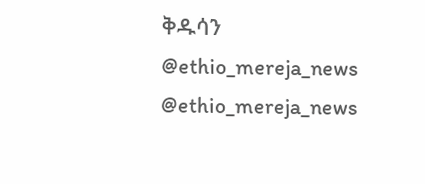ቅዱሳን
@ethio_mereja_news
@ethio_mereja_news